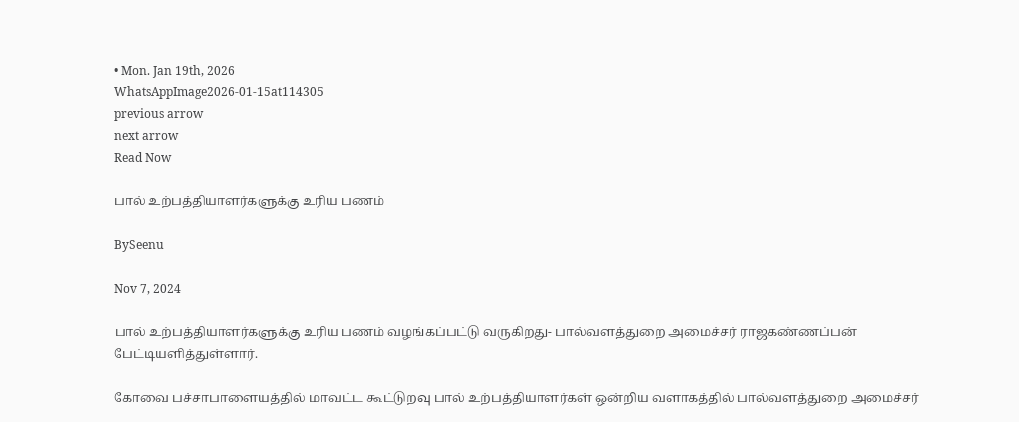• Mon. Jan 19th, 2026
WhatsAppImage2026-01-15at114305
previous arrow
next arrow
Read Now

பால் உற்பத்தியாளர்களுக்கு உரிய பணம்

BySeenu

Nov 7, 2024

பால் உற்பத்தியாளர்களுக்கு உரிய பணம் வழங்கப்பட்டு வருகிறது- பால்வளத்துறை அமைச்சர் ராஜகண்ணப்பன் பேட்டியளித்துள்ளார்.

கோவை பச்சாபாளையத்தில் மாவட்ட கூட்டுறவு பால் உற்பத்தியாளர்கள் ஒன்றிய வளாகத்தில் பால்வளத்துறை அமைச்சர்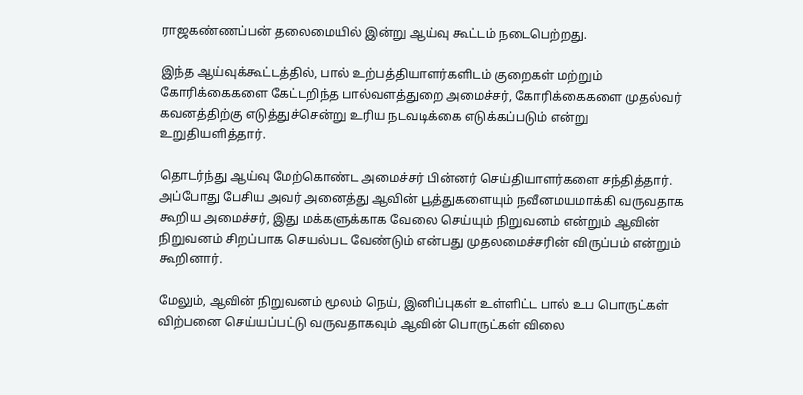ராஜகண்ணப்பன் தலைமையில் இன்று ஆய்வு கூட்டம் நடைபெற்றது.

இந்த ஆய்வுக்கூட்டத்தில், பால் உற்பத்தியாளர்களிடம் குறைகள் மற்றும் கோரிக்கைகளை கேட்டறிந்த பால்வளத்துறை அமைச்சர், கோரிக்கைகளை முதல்வர் கவனத்திற்கு எடுத்துச்சென்று உரிய நடவடிக்கை எடுக்கப்படும் என்று உறுதியளித்தார்.

தொடர்ந்து ஆய்வு மேற்கொண்ட அமைச்சர் பின்னர் செய்தியாளர்களை சந்தித்தார். அப்போது பேசிய அவர் அனைத்து ஆவின் பூத்துகளையும் நவீனமயமாக்கி வருவதாக கூறிய அமைச்சர், இது மக்களுக்காக வேலை செய்யும் நிறுவனம் என்றும் ஆவின் நிறுவனம் சிறப்பாக செயல்பட வேண்டும் என்பது முதலமைச்சரின் விருப்பம் என்றும் கூறினார்.

மேலும், ஆவின் நிறுவனம் மூலம் நெய், இனிப்புகள் உள்ளிட்ட பால் உப பொருட்கள் விற்பனை செய்யப்பட்டு வருவதாகவும் ஆவின் பொருட்கள் விலை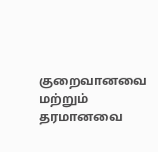குறைவானவை மற்றும் தரமானவை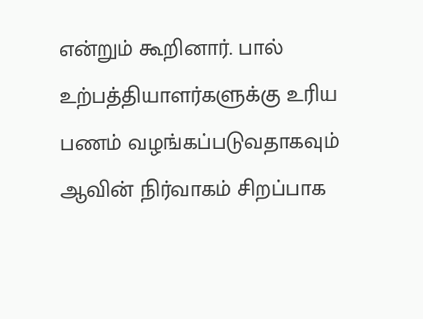என்றும் கூறினார். பால் உற்பத்தியாளர்களுக்கு உரிய பணம் வழங்கப்படுவதாகவும் ஆவின் நிர்வாகம் சிறப்பாக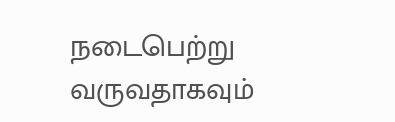நடைபெற்று வருவதாகவும்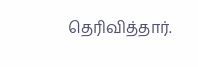தெரிவித்தார்.